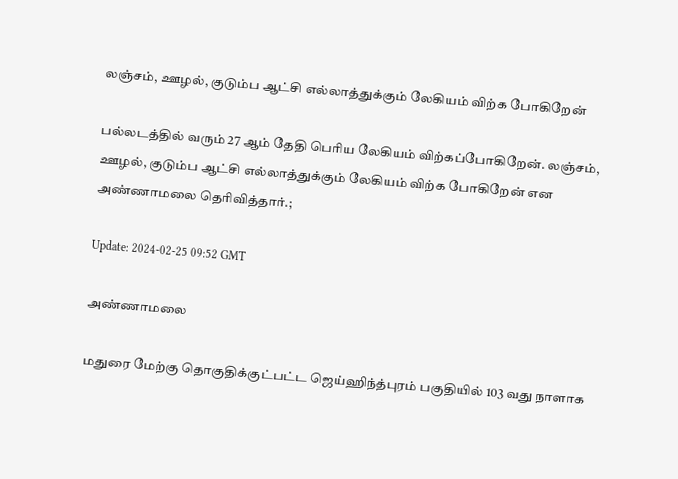லஞ்சம், ஊழல், குடும்ப ஆட்சி எல்லாத்துக்கும் லேகியம் விற்க போகிறேன்

பல்லடத்தில் வரும் 27 ஆம் தேதி பெரிய லேகியம் விற்கப்போகிறேன். லஞ்சம், ஊழல், குடும்ப ஆட்சி எல்லாத்துக்கும் லேகியம் விற்க போகிறேன் என அண்ணாமலை தெரிவித்தார்.;

Update: 2024-02-25 09:52 GMT

அண்ணாமலை

மதுரை மேற்கு தொகுதிக்குட்பட்ட ஜெய்ஹிந்த்புரம் பகுதியில் 103 வது நாளாக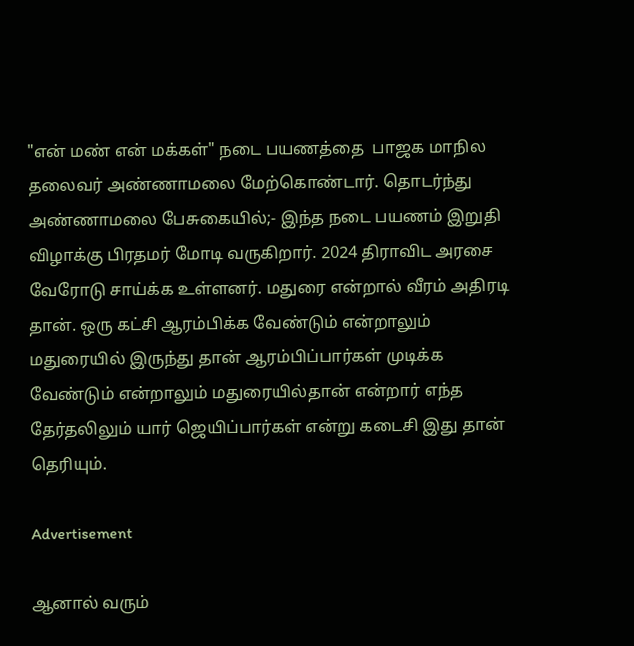"என் மண் என் மக்கள்" நடை பயணத்தை  பாஜக மாநில தலைவர் அண்ணாமலை மேற்கொண்டார். தொடர்ந்து அண்ணாமலை பேசுகையில்;- இந்த நடை பயணம் இறுதி விழாக்கு பிரதமர் மோடி வருகிறார். 2024 திராவிட அரசை வேரோடு சாய்க்க உள்ளனர். மதுரை என்றால் வீரம் அதிரடி தான். ஒரு கட்சி ஆரம்பிக்க வேண்டும் என்றாலும் மதுரையில் இருந்து தான் ஆரம்பிப்பார்கள் முடிக்க வேண்டும் என்றாலும் மதுரையில்தான் என்றார் எந்த தேர்தலிலும் யார் ஜெயிப்பார்கள் என்று கடைசி இது தான் தெரியும்.

Advertisement

ஆனால் வரும்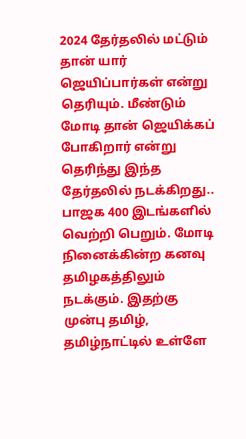2024 தேர்தலில் மட்டும் தான் யார் ஜெயிப்பார்கள் என்று தெரியும். மீண்டும் மோடி தான் ஜெயிக்கப் போகிறார் என்று தெரிந்து இந்த தேர்தலில் நடக்கிறது.. பாஜக 400 இடங்களில் வெற்றி பெறும். மோடி நினைக்கின்ற கனவு தமிழகத்திலும் நடக்கும். இதற்கு முன்பு தமிழ், தமிழ்நாட்டில் உள்ளே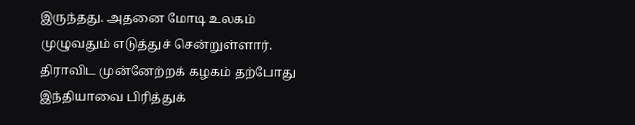இருந்தது. அதனை மோடி உலகம் முழுவதும் எடுத்துச் சென்றுள்ளார். திராவிட முன்னேற்றக் கழகம் தற்போது இந்தியாவை பிரித்துக்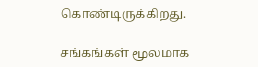கொண்டிருக்கிறது.

சங்கங்கள் மூலமாக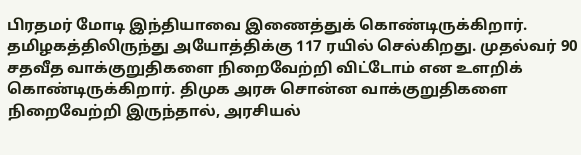பிரதமர் மோடி இந்தியாவை இணைத்துக் கொண்டிருக்கிறார். தமிழகத்திலிருந்து அயோத்திக்கு 117 ரயில் செல்கிறது. முதல்வர் 90 சதவீத வாக்குறுதிகளை நிறைவேற்றி விட்டோம் என உளறிக் கொண்டிருக்கிறார். திமுக அரசு சொன்ன வாக்குறுதிகளை நிறைவேற்றி இருந்தால், அரசியல்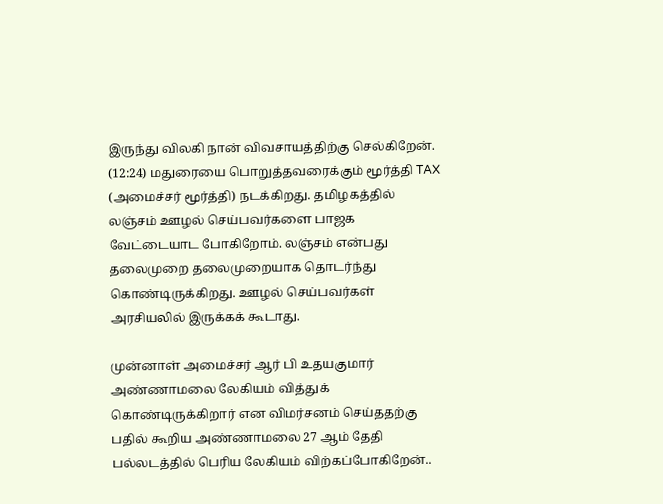இருந்து விலகி நான் விவசாயத்திற்கு செல்கிறேன். (12:24) மதுரையை பொறுத்தவரைக்கும் மூர்த்தி TAX (அமைச்சர் மூர்த்தி) நடக்கிறது. தமிழகத்தில் லஞ்சம் ஊழல் செய்பவர்களை பாஜக வேட்டையாட போகிறோம். லஞ்சம் என்பது தலைமுறை தலைமுறையாக தொடர்ந்து கொண்டிருக்கிறது. ஊழல் செய்பவர்கள் அரசியலில் இருக்கக் கூடாது.

முன்னாள் அமைச்சர் ஆர் பி உதயகுமார் அண்ணாமலை லேகியம் வித்துக் கொண்டிருக்கிறார் என விமர்சனம் செய்ததற்கு பதில் கூறிய அண்ணாமலை 27 ஆம் தேதி பல்லடத்தில் பெரிய லேகியம் விற்கப்போகிறேன்..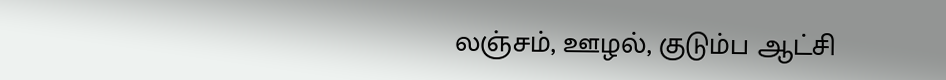லஞ்சம், ஊழல், குடும்ப ஆட்சி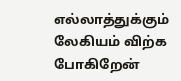எல்லாத்துக்கும் லேகியம் விற்க போகிறேன்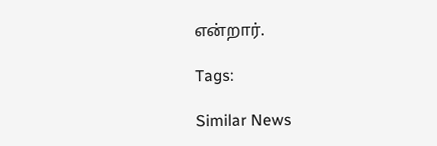என்றார்.

Tags:

Similar News